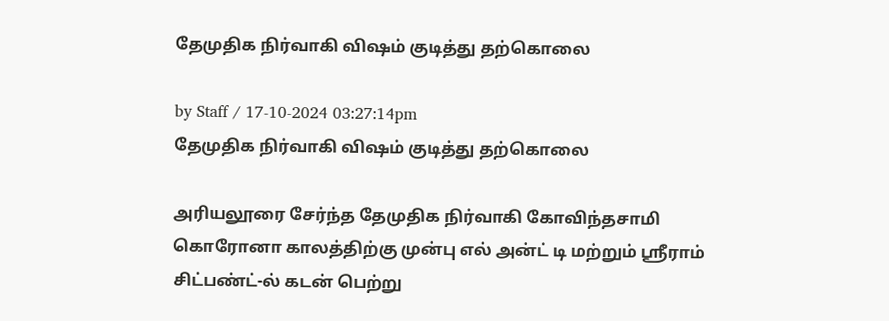தேமுதிக நிர்வாகி விஷம் குடித்து தற்கொலை

by Staff / 17-10-2024 03:27:14pm
தேமுதிக நிர்வாகி விஷம் குடித்து தற்கொலை

அரியலூரை சேர்ந்த தேமுதிக நிர்வாகி கோவிந்தசாமி கொரோனா காலத்திற்கு முன்பு எல் அன்ட் டி மற்றும் ஸ்ரீராம் சிட்பண்ட்-ல் கடன் பெற்று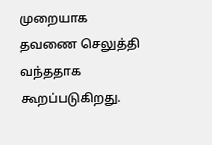முறையாக தவணை செலுத்தி வந்ததாக கூறப்படுகிறது.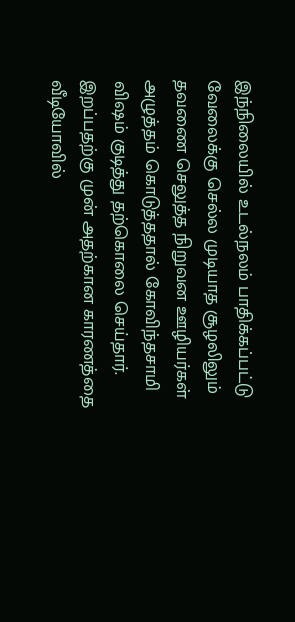இந்நிலையில் உடல்நலம் பாதிக்கப்பட்டு வேலைக்கு செல்ல முடியாத சூழலிலும் தவணை செலுத்த நிறுவன ஊழியர்கள் அழுத்தம் கொடுத்ததால் கோவிந்தசாமி விஷம் குடித்து தற்கொலை செய்தார். இறப்பதற்கு முன் அதற்கான காரணத்தை வீடியோவில்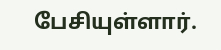பேசியுள்ளார்.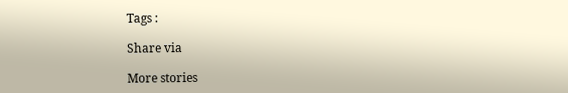Tags :

Share via

More stories